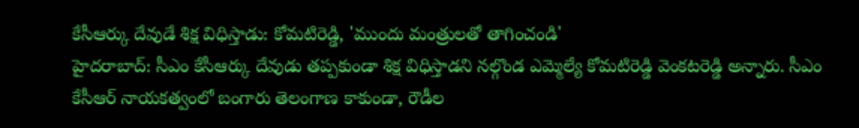కేసీఆర్కు దేవుడే శిక్ష విధిస్తాడు: కోమటిరెడ్డి, 'ముందు మంత్రులతో తాగించండి'
హైదరాబాద్: సీఎం కేసీఆర్కు దేవుడు తప్పకుండా శిక్ష విధిస్తాడని నల్గొండ ఎమ్మెల్యే కోమటిరెడ్డి వెంకటరెడ్డి అన్నారు. సీఎం కేసీఆర్ నాయకత్వంలో బంగారు తెలంగాణ కాకుండా, రౌడీల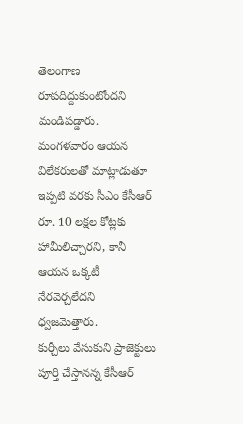తెలంగాణ రూపదిద్దుకుంటోందని మండిపడ్డారు. మంగళవారం ఆయన విలేకరులతో మాట్లాడుతూ ఇప్పటి వరకు సీఎం కేసీఆర్ రూ. 10 లక్షల కోట్లకు హామీలిచ్చారని, కానీ ఆయన ఒక్కటీ నేరవెర్చలేదని ధ్వజమెత్తారు.
కుర్చీలు వేసుకుని ప్రాజెక్టులు పూర్తి చేస్తానన్న కేసీఆర్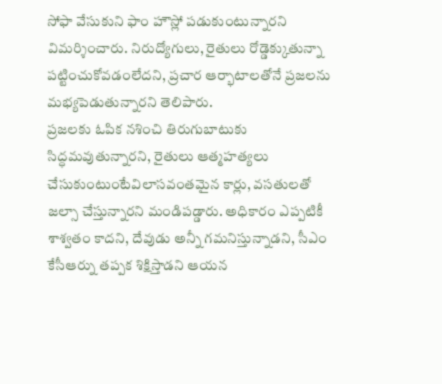సోఫా వేసుకుని ఫాం హౌస్లో పడుకుంటున్నారని విమర్శించారు. నిరుద్యోగులు, రైతులు రోడ్డెక్కుతున్నా పట్టించుకోవడంలేదని, ప్రచార ఆర్భాటాలతోనే ప్రజలను మభ్యపెడుతున్నారని తెలిపారు.
ప్రజలకు ఓపిక నశించి తిరుగుబాటుకు సిద్ధమవుతున్నారని, రైతులు ఆత్మహత్యలు చేసుకుంటుంటేవిలాసవంతమైన కార్లు, వసతులతో జల్సా చేస్తున్నారని మండిపడ్డారు. అధికారం ఎప్పటికీ శాశ్వతం కాదని, దేవుడు అన్నీ గమనిస్తున్నాడని, సీఎం కేసీఆర్ను తప్పక శిక్షిస్తాడని ఆయన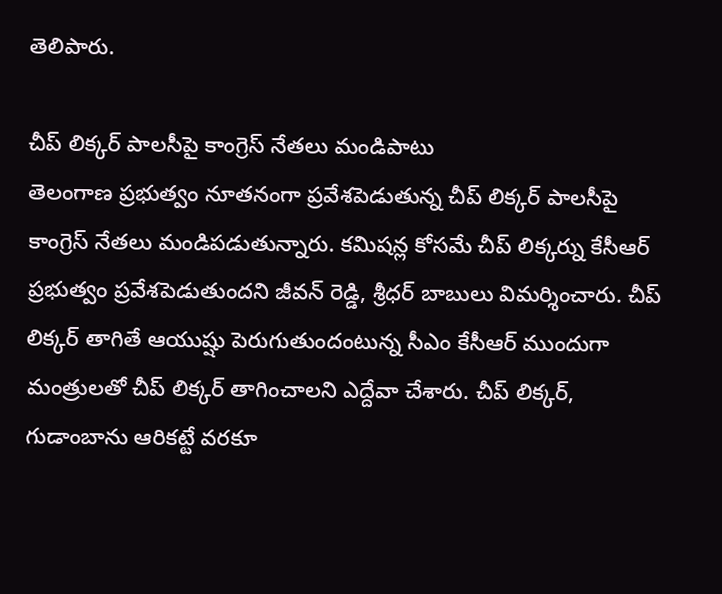తెలిపారు.

చీప్ లిక్కర్ పాలసీపై కాంగ్రెస్ నేతలు మండిపాటు
తెలంగాణ ప్రభుత్వం నూతనంగా ప్రవేశపెడుతున్న చీప్ లిక్కర్ పాలసీపై కాంగ్రెస్ నేతలు మండిపడుతున్నారు. కమిషన్ల కోసమే చీప్ లిక్కర్ను కేసీఆర్ ప్రభుత్వం ప్రవేశపెడుతుందని జీవన్ రెడ్డి, శ్రీధర్ బాబులు విమర్శించారు. చీప్ లిక్కర్ తాగితే ఆయుష్షు పెరుగుతుందంటున్న సీఎం కేసీఆర్ ముందుగా మంత్రులతో చీప్ లిక్కర్ తాగించాలని ఎద్దేవా చేశారు. చీప్ లిక్కర్, గుడాంబాను ఆరికట్టే వరకూ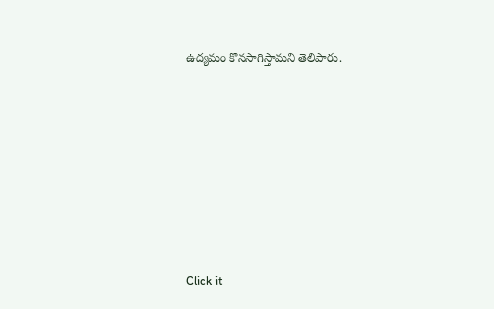ఉద్యమం కొనసాగిస్తామని తెలిపారు.












Click it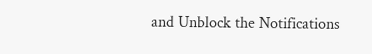and Unblock the Notifications